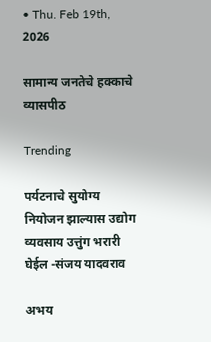• Thu. Feb 19th, 2026

सामान्य जनतेचे हक्काचे व्यासपीठ

Trending

पर्यटनाचे सुयोग्य नियोजन झाल्यास उद्योग व्यवसाय उत्तुंग भरारी घेईल -संजय यादवराव

अभय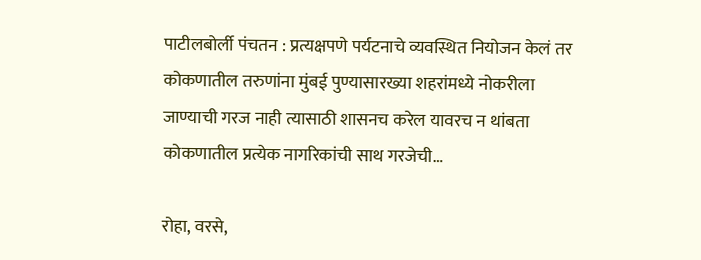पाटीलबोर्ली पंचतन : प्रत्यक्षपणे पर्यटनाचे व्यवस्थित नियोजन केलं तर कोकणातील तरुणांना मुंबई पुण्यासारख्या शहरांमध्ये नोकरीला जाण्याची गरज नाही त्यासाठी शासनच करेल यावरच न थांबता कोकणातील प्रत्येक नागरिकांची साथ गरजेची…

रोहा, वरसे,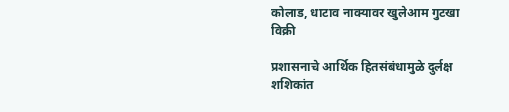कोलाड, धाटाव नाक्यावर खुलेआम गुटखा विक्री

प्रशासनाचे आर्थिक हितसंबंधामुळे दुर्लक्ष शशिकांत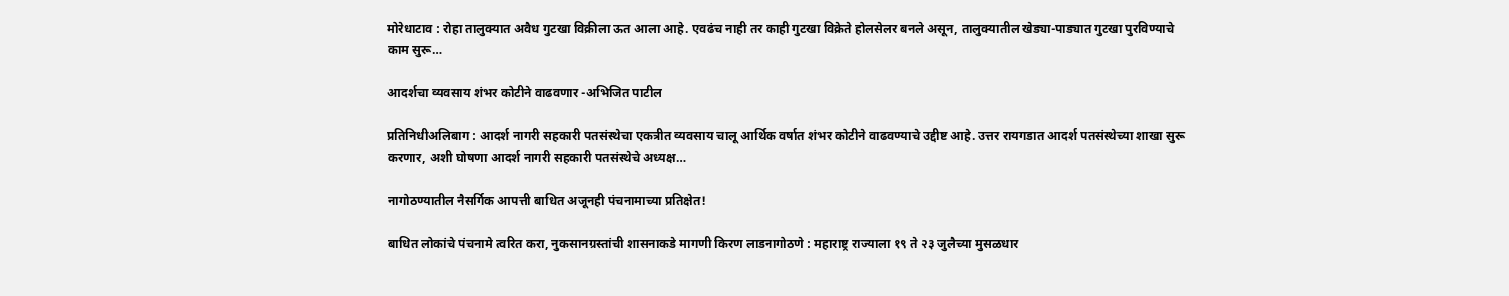मोरेधाटाव : रोहा तालुक्यात अवैध गुटखा विक्रीला ऊत आला आहे. एवढंच नाही तर काही गुटखा विक्रेते होलसेलर बनले असून, तालुक्यातील खेड्या-पाड्यात गुटखा पुरविण्याचे काम सुरू…

आदर्शचा व्यवसाय शंभर कोटीने वाढवणार -अभिजित पाटील

प्रतिनिधीअलिबाग : आदर्श नागरी सहकारी पतसंस्थेचा एकत्रीत व्यवसाय चालू आर्थिक वर्षात शंभर कोटीने वाढवण्याचे उद्दीष्ट आहे. उत्तर रायगडात आदर्श पतसंस्थेच्या शाखा सुरू करणार, अशी घोषणा आदर्श नागरी सहकारी पतसंस्थेचे अध्यक्ष…

नागोठण्यातील नैसर्गिक आपत्ती बाधित अजूनही पंचनामाच्या प्रतिक्षेत!

बाधित लोकांचे पंचनामे त्वरित करा, नुकसानग्रस्तांची शासनाकडे मागणी किरण लाडनागोठणे : महाराष्ट्र राज्याला १९ ते २३ जुलैच्या मुसळधार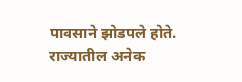पावसाने झोडपले होते. राज्यातील अनेक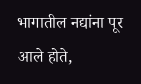भागातील नद्यांना पूर आले होते,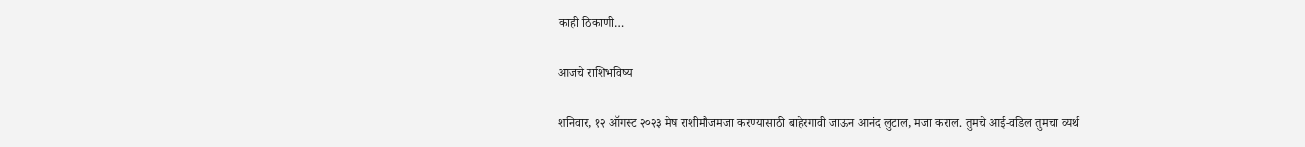काही ठिकाणी…

आजचे राशिभविष्य

शनिवार, १२ ऑगस्ट २०२३ मेष राशीमौजमजा करण्यासाठी बाहेरगावी जाऊन आनंद लुटाल, मजा कराल. तुमचे आई-वडिल तुमचा व्यर्थ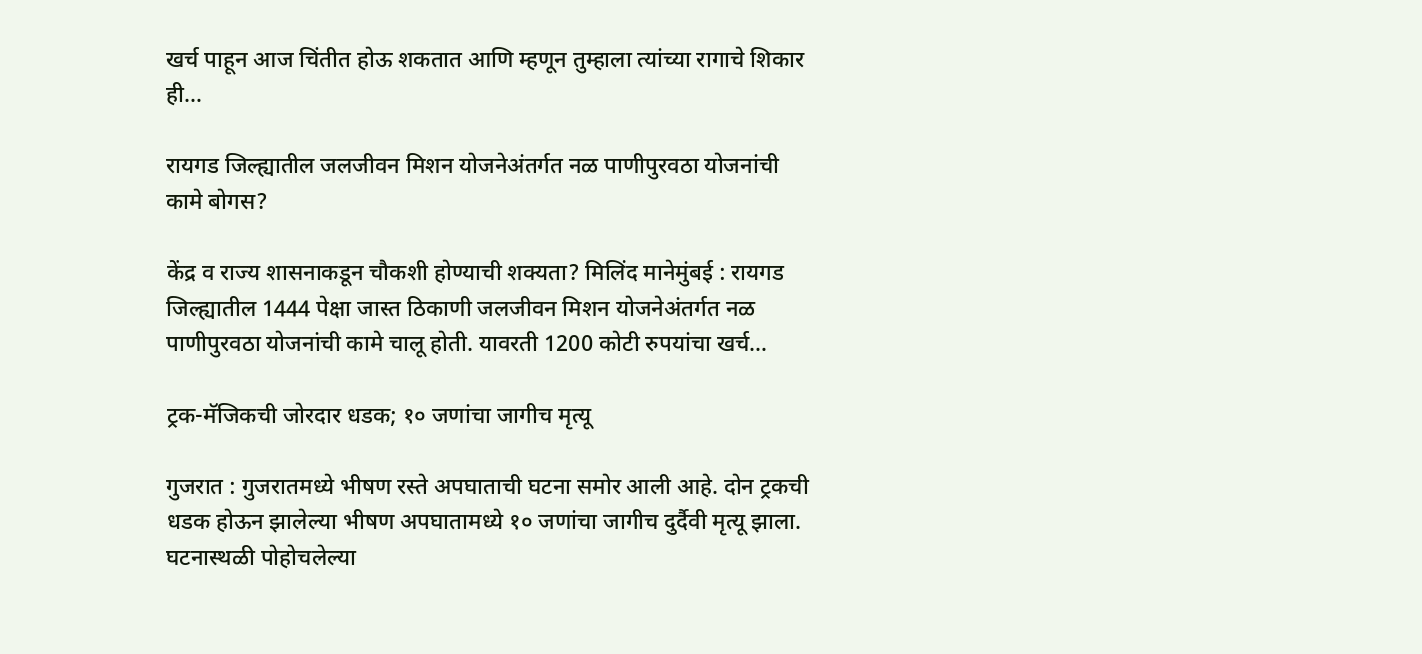खर्च पाहून आज चिंतीत होऊ शकतात आणि म्हणून तुम्हाला त्यांच्या रागाचे शिकार ही…

रायगड जिल्ह्यातील जलजीवन मिशन योजनेअंतर्गत नळ पाणीपुरवठा योजनांची कामे बोगस?

केंद्र व राज्य शासनाकडून चौकशी होण्याची शक्यता? मिलिंद मानेमुंबई : रायगड जिल्ह्यातील 1444 पेक्षा जास्त ठिकाणी जलजीवन मिशन योजनेअंतर्गत नळ पाणीपुरवठा योजनांची कामे चालू होती. यावरती 1200 कोटी रुपयांचा खर्च…

ट्रक-मॅजिकची जोरदार धडक; १० जणांचा जागीच मृत्यू

गुजरात : गुजरातमध्ये भीषण रस्ते अपघाताची घटना समोर आली आहे. दोन ट्रकची धडक होऊन झालेल्या भीषण अपघातामध्ये १० जणांचा जागीच दुर्दैवी मृत्यू झाला. घटनास्थळी पोहोचलेल्या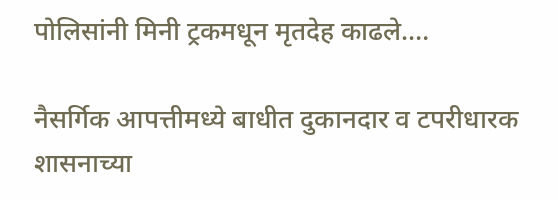पोलिसांनी मिनी ट्रकमधून मृतदेह काढले.…

नैसर्गिक आपत्तीमध्ये बाधीत दुकानदार व टपरीधारक शासनाच्या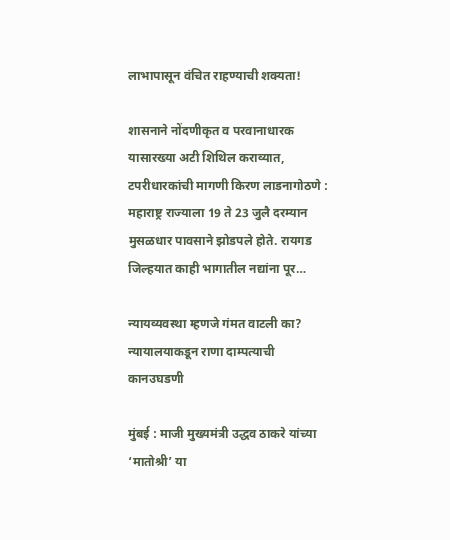लाभापासून वंचित राहण्याची शक्यता!

शासनाने नोंदणीकृत व परवानाधारक यासारख्या अटी शिथिल कराव्यात, टपरीधारकांची मागणी किरण लाडनागोठणे : महाराष्ट्र राज्याला 19 ते 23 जुलै दरम्यान मुसळधार पावसाने झोडपले होते. रायगड जिल्हयात काही भागातील नद्यांना पूर…

न्यायव्यवस्था म्हणजे गंमत वाटली का? न्यायालयाकडून राणा दाम्पत्याची कानउघडणी

मुंबई : माजी मुख्यमंत्री उद्धव ठाकरे यांच्या ‘मातोश्री’ या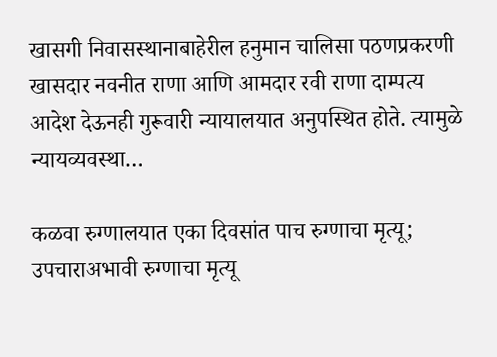खासगी निवासस्थानाबाहेरील हनुमान चालिसा पठणप्रकरणी खासदार नवनीत राणा आणि आमदार रवी राणा दाम्पत्य आदेश देऊनही गुरूवारी न्यायालयात अनुपस्थित होते. त्यामुळे न्यायव्यवस्था…

कळवा रुग्णालयात एका दिवसांत पाच रुग्णाचा मृत्यू; उपचाराअभावी रुग्णाचा मृत्यू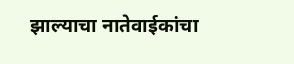झाल्याचा नातेवाईकांचा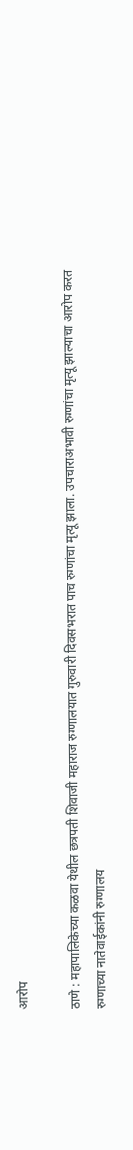आरोप

ठाणे : महापालिकेच्या कळवा येथील छत्रपती शिवाजी महाराज रुग्णालयात गुरुवारी दिवसभरात पाच रुग्णांचा मृत्यू झाला. उपचाराअभावी रुग्णांचा मृत्यू झाल्याचा आरोप करत रुग्णाच्या नातेवाईकांनी रुग्णालय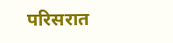परिसरात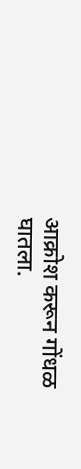आक्रोश करून गोंधळ घातला.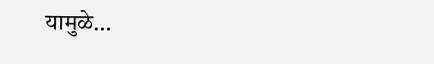यामुळे…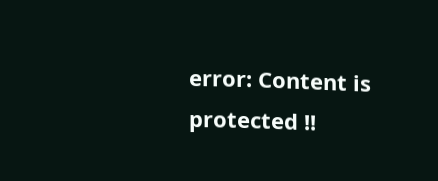error: Content is protected !!